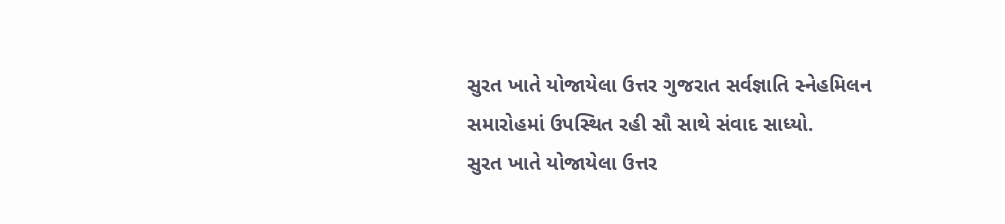સુરત ખાતે યોજાયેલા ઉત્તર ગુજરાત સર્વજ્ઞાતિ સ્નેહમિલન સમારોહમાં ઉપસ્થિત રહી સૌ સાથે સંવાદ સાધ્યો.
સુરત ખાતે યોજાયેલા ઉત્તર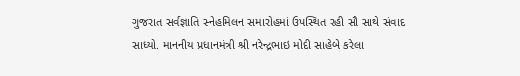ગુજરાત સર્વજ્ઞાતિ સ્નેહમિલન સમારોહમાં ઉપસ્થિત રહી સૌ સાથે સંવાદ સાધ્યો. માનનીય પ્રધાનમંત્રી શ્રી નરેન્દ્રભાઇ મોદી સાહેબે કરેલા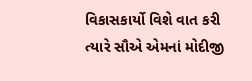વિકાસકાર્યો વિશે વાત કરી ત્યારે સૌએ એમનાં મોદીજી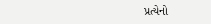પ્રત્યેનો